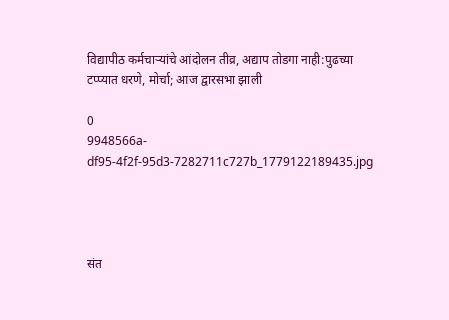विद्यापीठ कर्मचाऱ्यांचे आंदोलन तीव्र, अद्याप तोडगा नाही:पुढच्या टप्प्यात धरणे, मोर्चा; आज द्वारसभा झाली

0
9948566a-df95-4f2f-95d3-7282711c727b_1779122189435.jpg




संत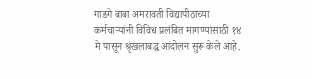गाडगे बाबा अमरावती विद्यापीठाच्या कर्मचाऱ्यांनी विविध प्रलंबित मागण्यांसाठी १४ मे पासून श्रृंखलाबद्ध आंदोलन सुरू केले आहे.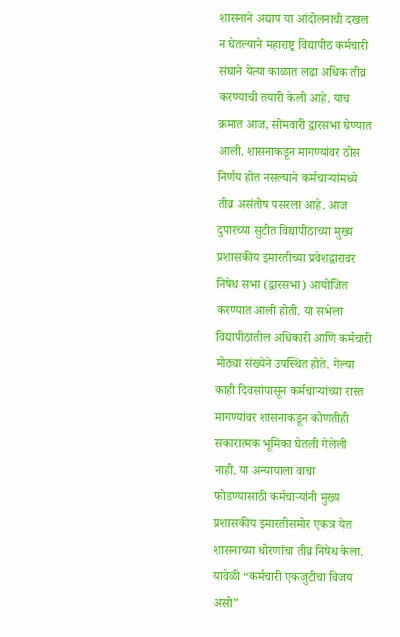शासनाने अद्याप या आंदोलनाची दखल न घेतल्याने महाराष्ट्र विद्यापीठ कर्मचारी संघाने येत्या काळात लढा अधिक तीव्र करण्याची तयारी केली आहे. याच क्रमात आज, सोमवारी द्वारसभा घेण्यात आली. शासनाकडून मागण्यांवर ठोस निर्णय होत नसल्याने कर्मचाऱ्यांमध्ये तीव्र असंतोष पसरला आहे. आज दुपारच्या सुटीत विद्यापीठाच्या मुख्य प्रशासकीय इमारतीच्या प्रवेशद्वारावर निषेध सभा (द्वारसभा) आयोजित करण्यात आली होती. या सभेला विद्यापीठातील अधिकारी आणि कर्मचारी मोठ्या संख्येने उपस्थित होते. गेल्या काही दिवसांपासून कर्मचाऱ्यांच्या रास्त मागण्यांवर शासनाकडून कोणतीही सकारात्मक भूमिका घेतली गेलेली नाही. या अन्यायाला वाचा फोडण्यासाठी कर्मचाऱ्यांनी मुख्य प्रशासकीय इमारतीसमोर एकत्र येत शासनाच्या धोरणांचा तीव्र निषेध केला. यावेळी “कर्मचारी एकजुटीचा विजय असो”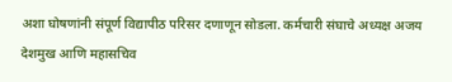अशा घोषणांनी संपूर्ण विद्यापीठ परिसर दणाणून सोडला. कर्मचारी संघाचे अध्यक्ष अजय देशमुख आणि महासचिव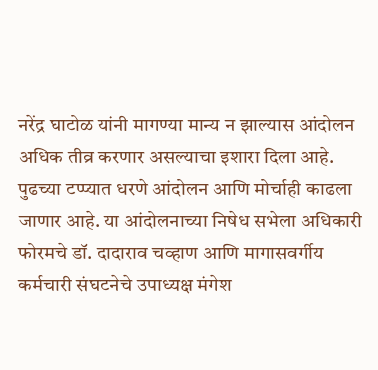नरेंद्र घाटोळ यांनी मागण्या मान्य न झाल्यास आंदोलन अधिक तीव्र करणार असल्याचा इशारा दिला आहे. पुढच्या टप्प्यात धरणे आंदोलन आणि मोर्चाही काढला जाणार आहे. या आंदोलनाच्या निषेध सभेला अधिकारी फोरमचे डॉ. दादाराव चव्हाण आणि मागासवर्गीय कर्मचारी संघटनेचे उपाध्यक्ष मंगेश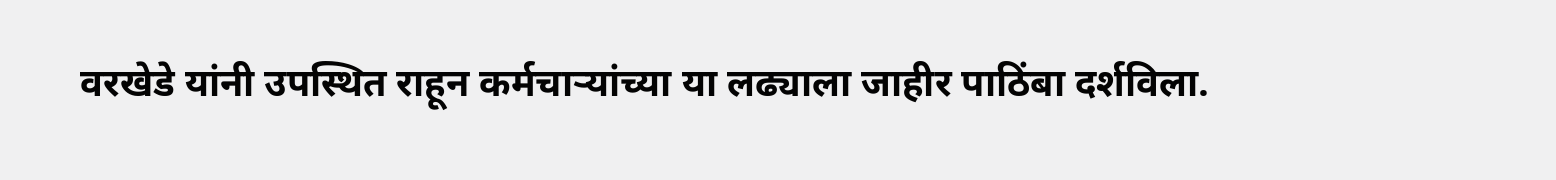वरखेडे यांनी उपस्थित राहून कर्मचाऱ्यांच्या या लढ्याला जाहीर पाठिंबा दर्शविला.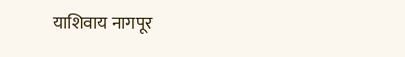याशिवाय नागपूर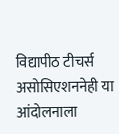विद्यापीठ टीचर्स असोसिएशननेही या आंदोलनाला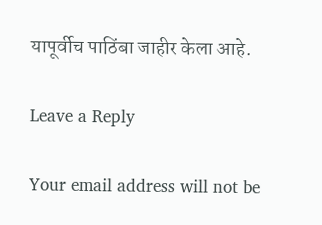यापूर्वीच पाठिंबा जाहीर केला आहे.

Leave a Reply

Your email address will not be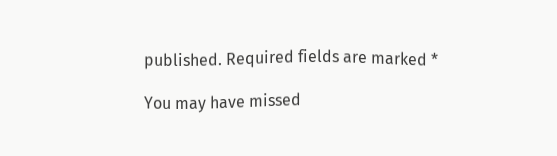published. Required fields are marked *

You may have missed